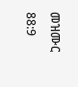መዝሙር 88:9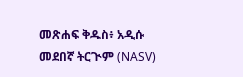መጽሐፍ ቅዱስ፥ አዲሱ መደበኛ ትርጒም (NASV)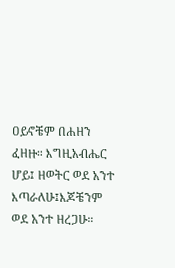ዐይኖቼም በሐዘን ፈዘዙ። እግዚአብሔር ሆይ፤ ዘወትር ወደ አንተ እጣራለሁ፤እጆቼንም ወደ አንተ ዘረጋሁ።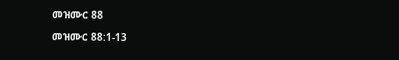መዝሙር 88

መዝሙር 88:1-13